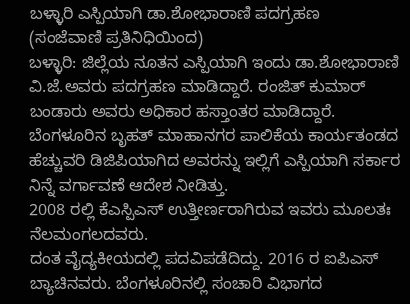ಬಳ್ಳಾರಿ ಎಸ್ಪಿಯಾಗಿ ಡಾ.ಶೋಭಾರಾಣಿ ಪದಗ್ರಹಣ
(ಸಂಜೆವಾಣಿ ಪ್ರತಿನಿಧಿಯಿಂದ)
ಬಳ್ಳಾರಿ: ಜಿಲ್ಲೆಯ ನೂತನ ಎಸ್ಪಿಯಾಗಿ ಇಂದು ಡಾ.ಶೋಭಾರಾಣಿ ವಿ.ಜೆ.ಅವರು ಪದಗ್ರಹಣ ಮಾಡಿದ್ದಾರೆ. ರಂಜಿತ್ ಕುಮಾರ್ ಬಂಡಾರು ಅವರು ಅಧಿಕಾರ ಹಸ್ತಾಂತರ ಮಾಡಿದ್ದಾರೆ.
ಬೆಂಗಳೂರಿನ ಬೃಹತ್ ಮಾಹಾನಗರ ಪಾಲಿಕೆಯ ಕಾರ್ಯತಂಡದ ಹೆಚ್ಚುವರಿ ಡಿಜಿಪಿಯಾಗಿದ ಅವರನ್ನು ಇಲ್ಲಿಗೆ ಎಸ್ಪಿಯಾಗಿ ಸರ್ಕಾರ ನಿನ್ನೆ ವರ್ಗಾವಣೆ ಆದೇಶ ನೀಡಿತ್ತು.
2008 ರಲ್ಲಿ ಕೆಎಸ್ಪಿಎಸ್ ಉತ್ತೀರ್ಣರಾಗಿರುವ ಇವರು ಮೂಲತಃ ನೆಲಮಂಗಲದವರು.
ದಂತ ವೈದ್ಯಕೀಯದಲ್ಲಿ ಪದವಿ‌ಪಡೆದಿದ್ದು. 2016 ರ ಐಪಿಎಸ್ ಬ್ಯಾಚಿನವರು. ಬೆಂಗಳೂರಿನಲ್ಲಿ ಸಂಚಾರಿ ವಿಭಾಗದ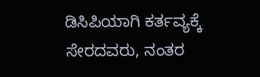ಡಿಸಿಪಿಯಾಗಿ ಕರ್ತವ್ಯಕ್ಕೆ ಸೇರದವರು, ನಂತರ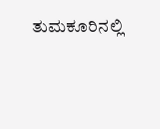ತುಮಕೂರಿನಲ್ಲಿ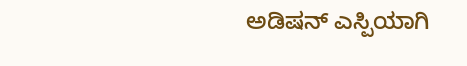ಅಡಿಷನ್ ಎಸ್ಪಿಯಾಗಿ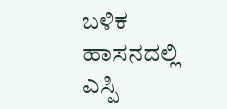ಬಳಿಕ ಹಾಸನದಲ್ಲಿ ಎಸ್ಪಿ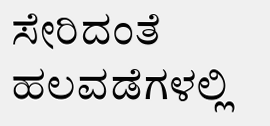ಸೇರಿದಂತೆ ಹಲವಡೆಗಳಲ್ಲಿ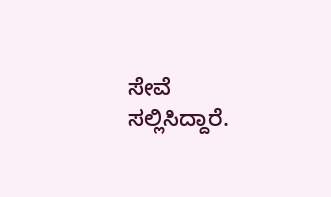ಸೇವೆ ಸಲ್ಲಿಸಿದ್ದಾರೆ.